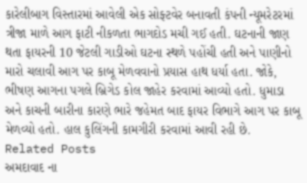કારેલીબાગ વિસ્તારમાં આવેલી એક સોફ્ટવેર બનાવતી કંપની ન્યૂમરેટરમાં ત્રીજા માળે આગ ફાટી નીકળતા ભાગદોડ મચી ગઈ હતી. ઘટનાની જાણ થતા ફાયરની 10 જેટલી ગાડીઓ ઘટના સ્થળે પહોંચી હતી અને પાણીનો મારો ચલાવી આગ પર કાબૂ મેળવવાનો પ્રયાસ હાથ ધર્યા હતા. જોકે, ભીષણ આગના પગલે બ્રિગેડ કોલ જાહેર કરવામાં આવ્યો હતો. ધુમાડા અને કાચની બારીના કારણે ભારે જહેમત બાદ ફાયર વિભાગે આગ પર કાબૂ મેળવ્યો હતો. હાલ કુલિંગની કામગીરી કરવામાં આવી રહી છે.
Related Posts
અમદાવાદ ના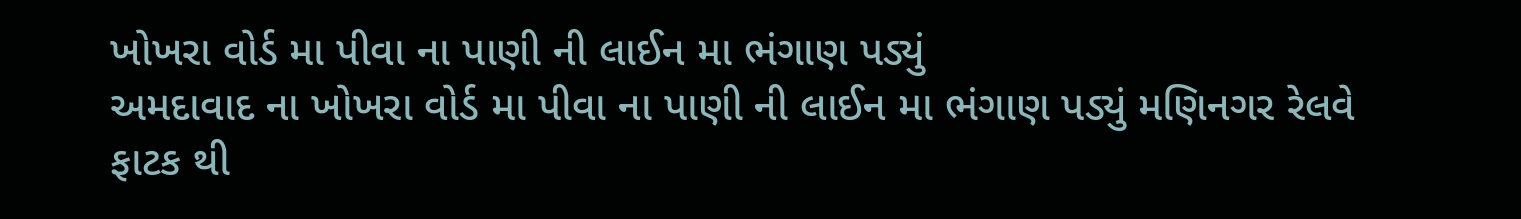ખોખરા વોર્ડ મા પીવા ના પાણી ની લાઈન મા ભંગાણ પડ્યું
અમદાવાદ ના ખોખરા વોર્ડ મા પીવા ના પાણી ની લાઈન મા ભંગાણ પડ્યું મણિનગર રેલવે ફાટક થી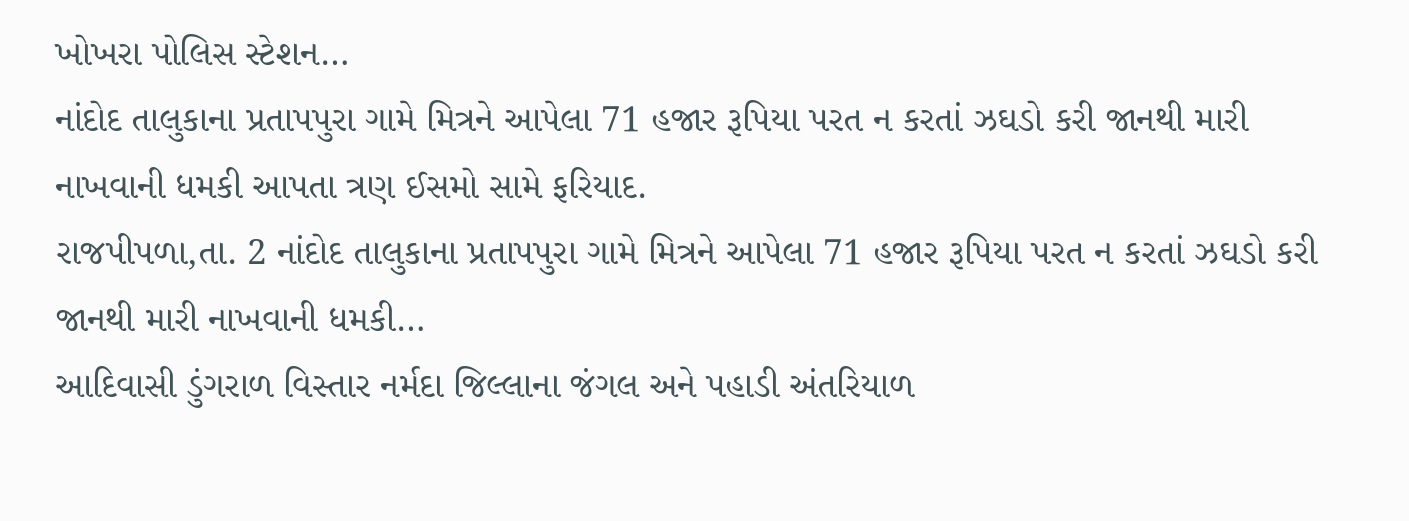ખોખરા પોલિસ સ્ટેશન…
નાંદોદ તાલુકાના પ્રતાપપુરા ગામે મિત્રને આપેલા 71 હજાર રૂપિયા પરત ન કરતાં ઝઘડો કરી જાનથી મારી નાખવાની ધમકી આપતા ત્રણ ઈસમો સામે ફરિયાદ.
રાજપીપળા,તા. 2 નાંદોદ તાલુકાના પ્રતાપપુરા ગામે મિત્રને આપેલા 71 હજાર રૂપિયા પરત ન કરતાં ઝઘડો કરી જાનથી મારી નાખવાની ધમકી…
આદિવાસી ડુંગરાળ વિસ્તાર નર્મદા જિલ્લાના જંગલ અને પહાડી અંતરિયાળ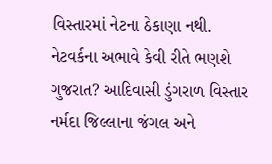વિસ્તારમાં નેટના ઠેકાણા નથી.
નેટવર્કના અભાવે કેવી રીતે ભણશે ગુજરાત? આદિવાસી ડુંગરાળ વિસ્તાર નર્મદા જિલ્લાના જંગલ અને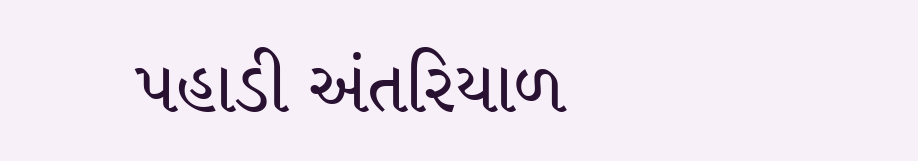પહાડી અંતરિયાળ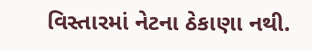વિસ્તારમાં નેટના ઠેકાણા નથી.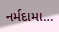નર્મદામા…